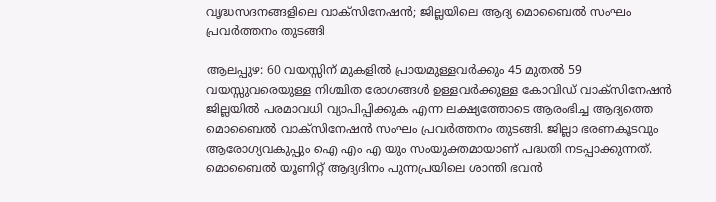വൃദ്ധസദനങ്ങളിലെ വാക്‌സിനേഷന്‍; ജില്ലയിലെ ആദ്യ മൊബൈല്‍ സംഘം പ്രവര്‍ത്തനം തുടങ്ങി

ആലപ്പുഴ: 60 വയസ്സിന് മുകളില്‍ പ്രായമുള്ളവര്‍ക്കും 45 മുതല്‍ 59 വയസ്സുവരെയുള്ള നിശ്ചിത രോഗങ്ങള്‍ ഉള്ളവര്‍ക്കുള്ള കോവിഡ് വാക്‌സിനേഷന്‍ ജില്ലയില്‍ പരമാവധി വ്യാപിപ്പിക്കുക എന്ന ലക്ഷ്യത്തോടെ ആരംഭിച്ച ആദ്യത്തെ മൊബൈല്‍ വാക്‌സിനേഷന്‍ സംഘം പ്രവര്‍ത്തനം തുടങ്ങി. ജില്ലാ ഭരണകൂടവും ആരോഗ്യവകുപ്പും ഐ എം എ യും സംയുക്തമായാണ് പദ്ധതി നടപ്പാക്കുന്നത്. മൊബൈല്‍ യൂണിറ്റ് ആദ്യദിനം പുന്നപ്രയിലെ ശാന്തി ഭവന്‍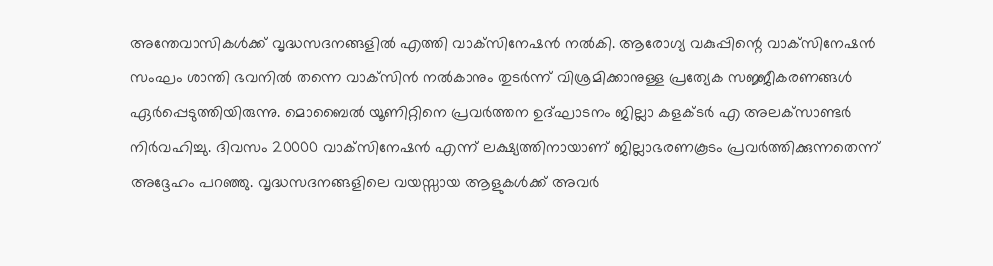അന്തേവാസികള്‍ക്ക് വൃദ്ധസദനങ്ങളില്‍ എത്തി വാക്‌സിനേഷന്‍ നല്‍കി. ആരോഗ്യ വകുപ്പിന്റെ വാക്‌സിനേഷന്‍ സംഘം ശാന്തി ഭവനില്‍ തന്നെ വാക്‌സിന്‍ നല്‍കാനും തുടര്‍ന്ന് വിശ്രമിക്കാനുള്ള പ്രത്യേക സജ്ജീകരണങ്ങള്‍ ഏര്‍പ്പെടുത്തിയിരുന്നു. മൊബൈല്‍ യൂണിറ്റിനെ പ്രവര്‍ത്തന ഉദ്ഘാടനം ജില്ലാ കളക്ടര്‍ എ അലക്‌സാണ്ടര്‍ നിര്‍വഹിച്ചു. ദിവസം 20000 വാക്‌സിനേഷന്‍ എന്ന് ലക്ഷ്യത്തിനായാണ് ജില്ലാഭരണകൂടം പ്രവര്‍ത്തിക്കുന്നതെന്ന് അദ്ദേഹം പറഞ്ഞു. വൃദ്ധസദനങ്ങളിലെ വയസ്സായ ആളുകള്‍ക്ക് അവര്‍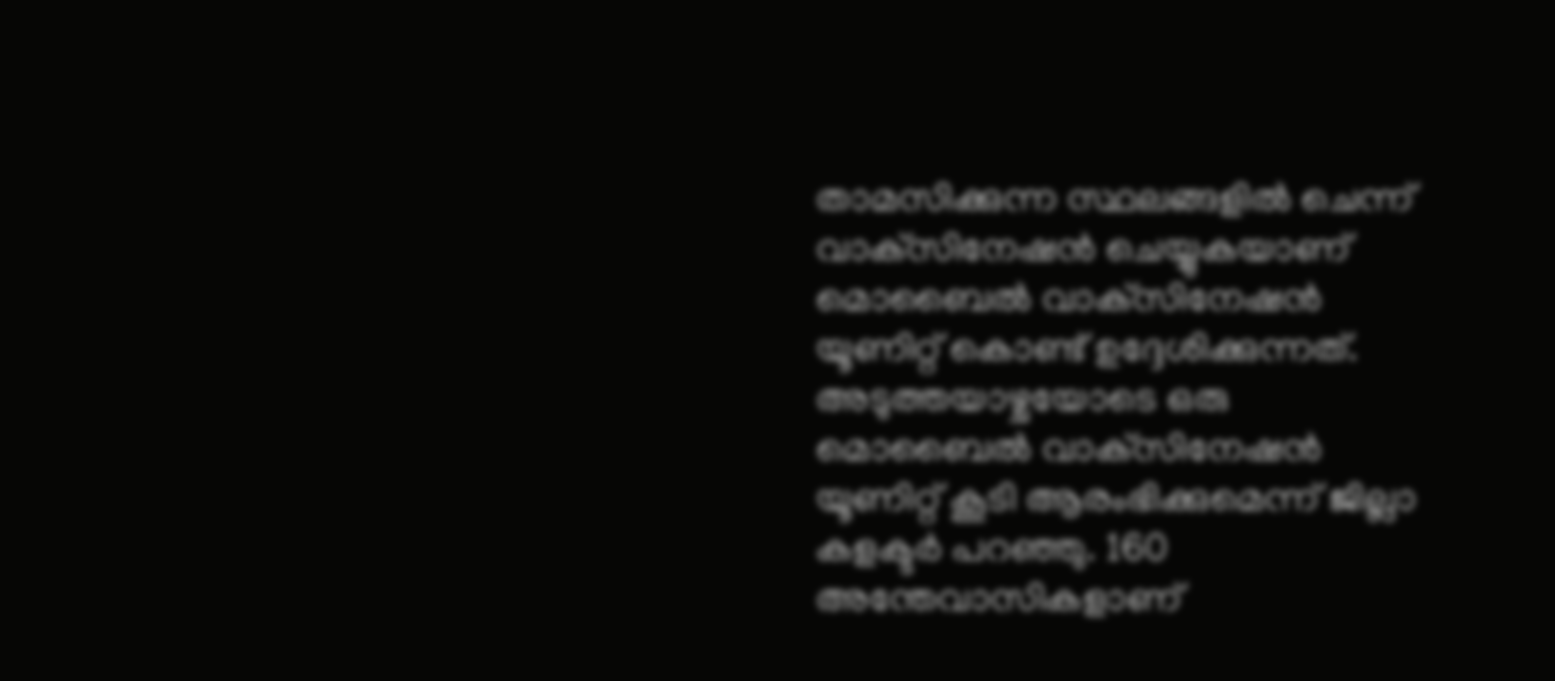താമസിക്കുന്ന സ്ഥലങ്ങളില്‍ ചെന്ന് വാക്‌സിനേഷന്‍ ചെയ്യുകയാണ് മൊബൈല്‍ വാക്‌സിനേഷന്‍ യൂണിറ്റ് കൊണ്ട് ഉദ്ദേശിക്കുന്നത്. അടുത്തയാഴ്ചയോടെ ഒരു മൊബൈല്‍ വാക്‌സിനേഷന്‍ യൂണിറ്റ് കൂടി ആരംഭിക്കുമെന്ന് ജില്ലാ കളക്ടര്‍ പറഞ്ഞു. 160 അന്തേവാസികളാണ്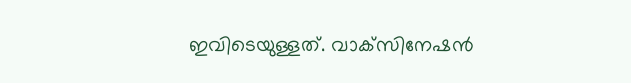ഇവിടെയുള്ളത്. വാക്‌സിനേഷന്‍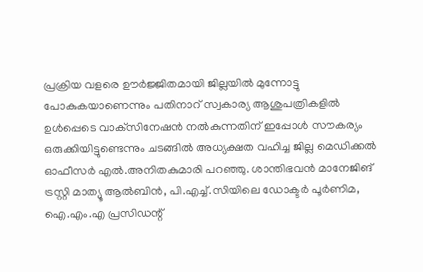പ്രക്രിയ വളരെ ഊര്‍ജ്ജിതമായി ജില്ലയില്‍ മുന്നോട്ടു പോകുകയാണെന്നും പതിനാറ് സ്വകാര്യ ആശുപത്രികളില്‍ ഉള്‍പ്പെടെ വാക്‌സിനേഷന്‍ നല്‍കുന്നതിന് ഇപ്പോള്‍ സൗകര്യം ഒരുക്കിയിട്ടുണ്ടെന്നും ചടങ്ങില്‍ അധ്യക്ഷത വഹിച്ച ജില്ല മെഡിക്കല്‍ ഓഫീസര്‍ എല്‍.അനിതകുമാരി പറഞ്ഞു. ശാന്തിഭവന്‍ മാനേജിങ് ട്രസ്റ്റി മാത്യൂ ആല്‍ബിന്‍, പി.എച്ച്.സിയിലെ ഡോക്ടര്‍ പൂര്‍ണിമ, ഐ.എം.എ പ്രസിഡന്റ്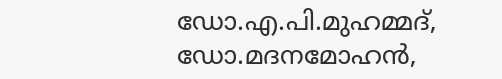ഡോ.എ.പി.മുഹമ്മദ്, ഡോ.മദനമോഹന്‍,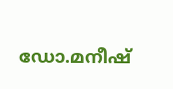ഡോ.മനീഷ്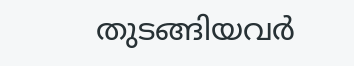തുടങ്ങിയവര്‍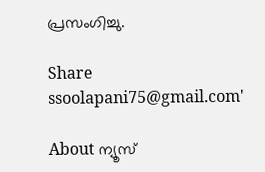പ്രസംഗിച്ചു.

Share
ssoolapani75@gmail.com'

About ന്യൂസ്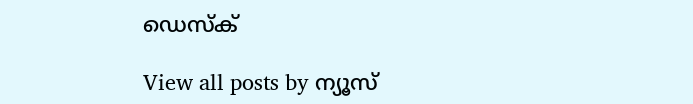ഡെസ്ക്

View all posts by ന്യൂസ്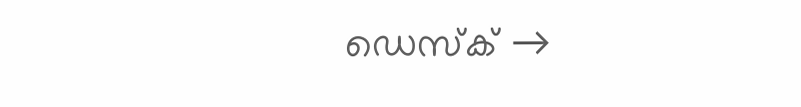ഡെസ്ക് →